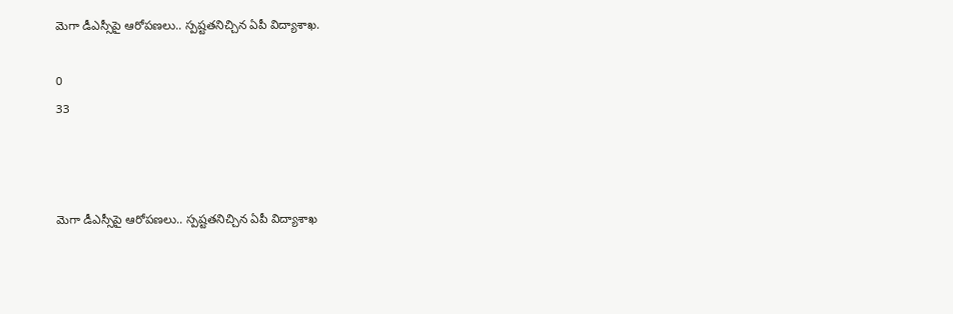మెగా డీఎస్సీపై ఆరోపణలు.. స్పష్టతనిచ్చిన ఏపీ విద్యాశాఖ.

0
33



మెగా డీఎస్సీపై ఆరోపణలు.. స్పష్టతనిచ్చిన ఏపీ విద్యాశాఖ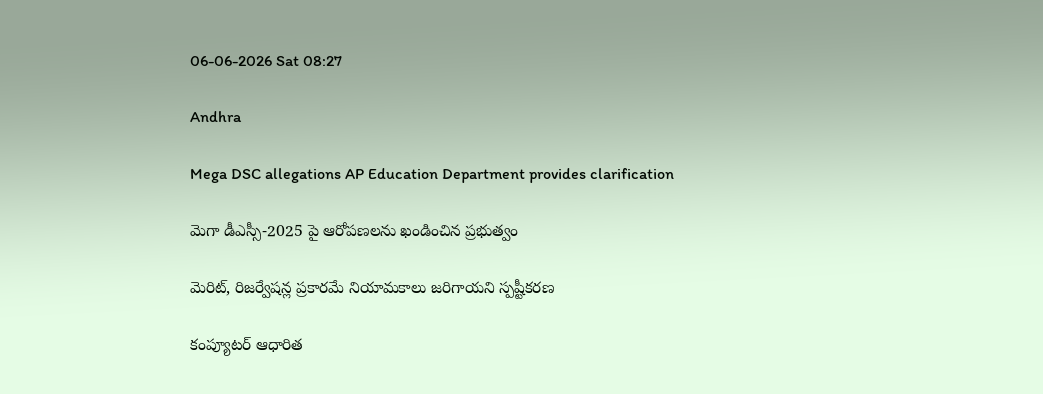06-06-2026 Sat 08:27

Andhra

Mega DSC allegations AP Education Department provides clarification

మెగా డీఎస్సీ-2025 పై ఆరోపణలను ఖండించిన ప్రభుత్వం

మెరిట్, రిజర్వేషన్ల ప్రకారమే నియామకాలు జరిగాయని స్పష్టీకరణ

కంప్యూటర్ ఆధారిత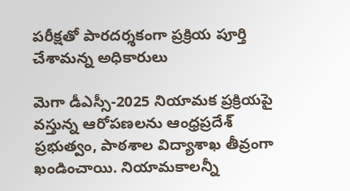పరీక్షతో పారదర్శకంగా ప్రక్రియ పూర్తి చేశామన్న అధికారులు

మెగా డీఎస్సీ-2025 నియామక ప్రక్రియపై వస్తున్న ఆరోపణలను ఆంధ్రప్రదేశ్ ప్రభుత్వం, పాఠశాల విద్యాశాఖ తీవ్రంగా ఖండించాయి. నియామకాలన్నీ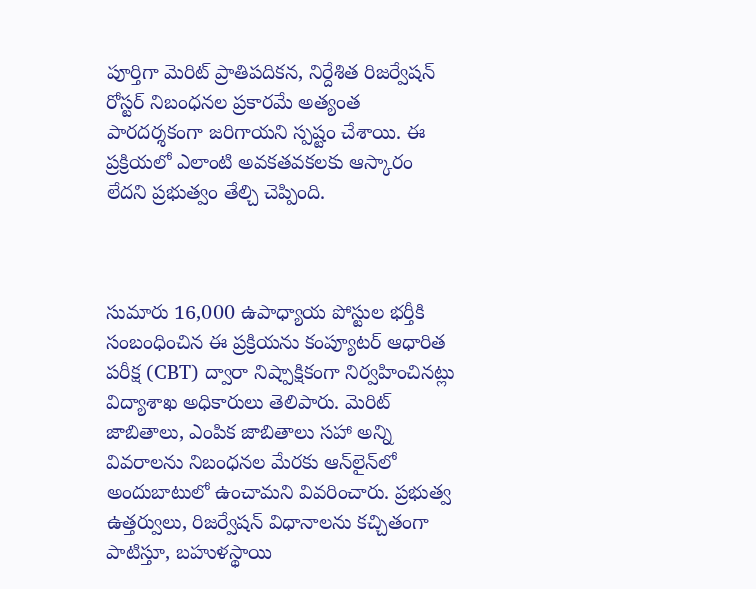పూర్తిగా మెరిట్ ప్రాతిపదికన, నిర్దేశిత రిజర్వేషన్ రోస్టర్ నిబంధనల ప్రకారమే అత్యంత పారదర్శకంగా జరిగాయని స్పష్టం చేశాయి. ఈ ప్రక్రియలో ఎలాంటి అవకతవకలకు ఆస్కారం లేదని ప్రభుత్వం తేల్చి చెప్పింది.



సుమారు 16,000 ఉపాధ్యాయ పోస్టుల భర్తీకి సంబంధించిన ఈ ప్రక్రియను కంప్యూటర్ ఆధారిత పరీక్ష (CBT) ద్వారా నిష్పాక్షికంగా నిర్వహించినట్లు విద్యాశాఖ అధికారులు తెలిపారు. మెరిట్ జాబితాలు, ఎంపిక జాబితాలు సహా అన్ని వివరాలను నిబంధనల మేరకు ఆన్‌లైన్‌లో అందుబాటులో ఉంచామని వివరించారు. ప్రభుత్వ ఉత్తర్వులు, రిజర్వేషన్ విధానాలను కచ్చితంగా పాటిస్తూ, బహుళస్థాయి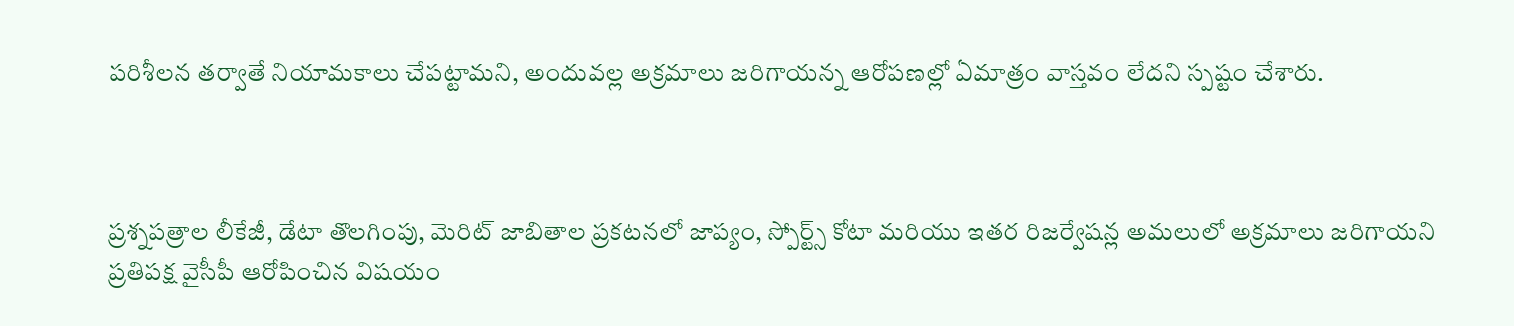పరిశీలన తర్వాతే నియామకాలు చేపట్టామని, అందువల్ల అక్రమాలు జరిగాయన్న ఆరోపణల్లో ఏమాత్రం వాస్తవం లేదని స్పష్టం చేశారు.



ప్రశ్నపత్రాల లీకేజీ, డేటా తొలగింపు, మెరిట్ జాబితాల ప్రకటనలో జాప్యం, స్పోర్ట్స్ కోటా మరియు ఇతర రిజర్వేషన్ల అమలులో అక్రమాలు జరిగాయని ప్రతిపక్ష వైసీపీ ఆరోపించిన విషయం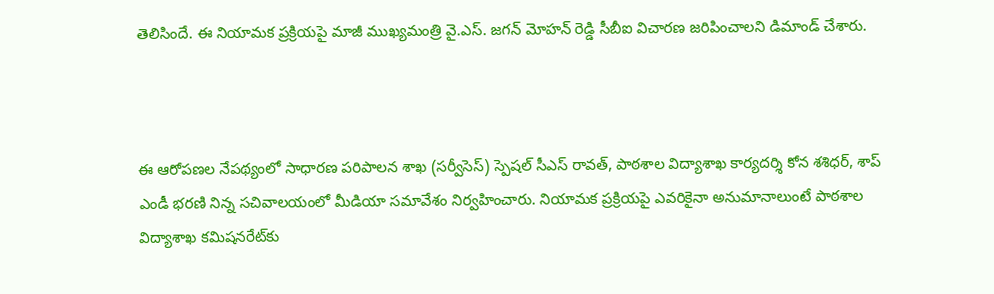తెలిసిందే. ఈ నియామక ప్రక్రియపై మాజీ ముఖ్యమంత్రి వై.ఎస్. జగన్ మోహన్ రెడ్డి సీబీఐ విచారణ జరిపించాలని డిమాండ్ చేశారు.



ఈ ఆరోపణల నేపథ్యంలో సాధారణ పరిపాలన శాఖ (సర్వీసెస్) స్పెషల్ సీఎస్ రావత్, పాఠశాల విద్యాశాఖ కార్యదర్శి కోన శశిధర్, శాప్ ఎండీ భరణి నిన్న సచివాలయంలో మీడియా సమావేశం నిర్వహించారు. నియామక ప్రక్రియపై ఎవరికైనా అనుమానాలుంటే పాఠశాల విద్యాశాఖ కమిషనరేట్‌కు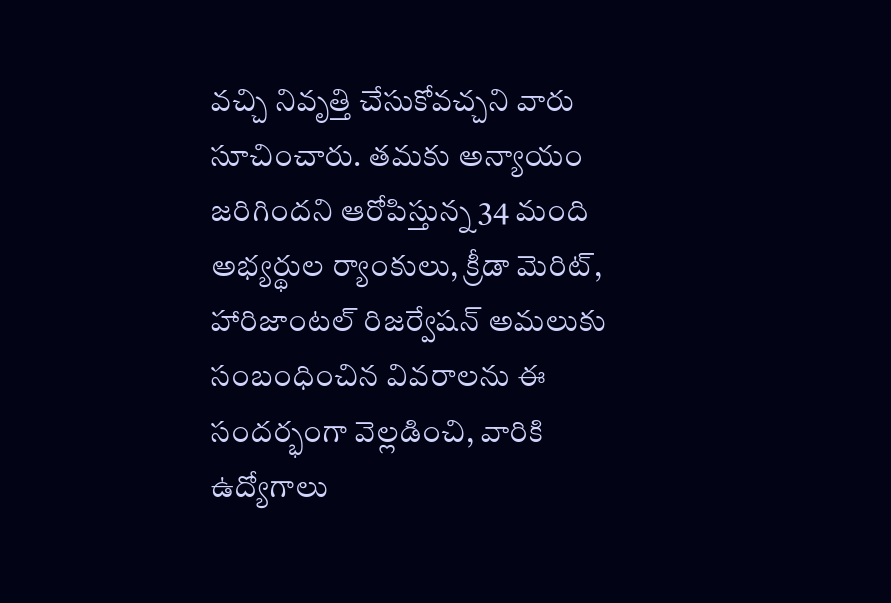వచ్చి నివృత్తి చేసుకోవచ్చని వారు సూచించారు. తమకు అన్యాయం జరిగిందని ఆరోపిస్తున్న 34 మంది అభ్యర్థుల ర్యాంకులు, క్రీడా మెరిట్, హారిజాంటల్ రిజర్వేషన్ అమలుకు సంబంధించిన వివరాలను ఈ సందర్భంగా వెల్లడించి, వారికి ఉద్యోగాలు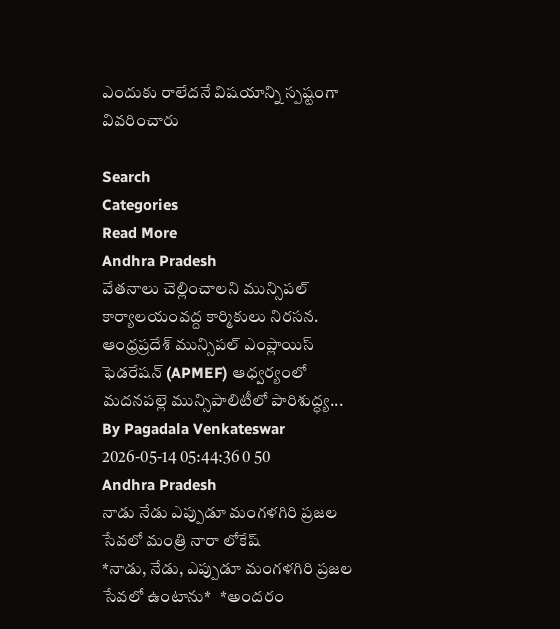ఎందుకు రాలేదనే విషయాన్ని స్పష్టంగా వివరించారు

Search
Categories
Read More
Andhra Pradesh
వేతనాలు చెల్లించాలని మున్సిపల్ కార్యాలయంవద్ద కార్మికులు నిరసన.
ఆంధ్రప్రదేశ్ మున్సిపల్ ఎంప్లాయిస్ ఫెడరేషన్ (APMEF) ఆధ్వర్యంలో మదనపల్లె మున్సిపాలిటీలో పారిశుద్ధ్య...
By Pagadala Venkateswar 2026-05-14 05:44:36 0 50
Andhra Pradesh
నాడు నేడు ఎప్పుడూ మంగళగిరి ప్రజల సేవలో మంత్రి నారా లోకేష్
*నాడు, నేడు, ఎప్పుడూ మంగళగిరి ప్రజల సేవలో ఉంటాను*   *అందరం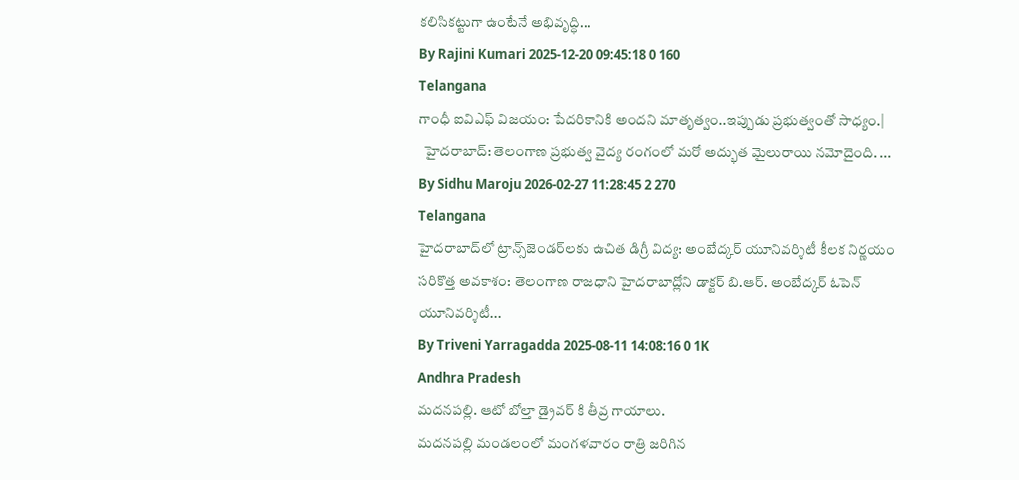కలిసికట్టుగా ఉంటేనే అభివృద్ధి...
By Rajini Kumari 2025-12-20 09:45:18 0 160
Telangana
గాంధీ ఐవిఎఫ్ విజయం: పేదరికానికి అందని మాతృత్వం..ఇప్పుడు ప్రభుత్వంతో సాధ్యం.|
  హైదరాబాద్: తెలంగాణ ప్రభుత్వ వైద్య రంగంలో మరో అద్భుత మైలురాయి నమోదైంది. ...
By Sidhu Maroju 2026-02-27 11:28:45 2 270
Telangana
హైదరాబాద్‌లో ట్రాన్స్‌జెండర్‌లకు ఉచిత డిగ్రీ విద్య: అంబేద్కర్ యూనివర్శిటీ కీలక నిర్ణయం
సరికొత్త అవకాశం: తెలంగాణ రాజధాని హైదరాబాద్లోని డాక్టర్ బి.ఆర్. అంబేద్కర్ ఓపెన్ యూనివర్శిటీ...
By Triveni Yarragadda 2025-08-11 14:08:16 0 1K
Andhra Pradesh
మదనపల్లి. ఆటో బోల్తా డ్రైవర్ కి తీవ్ర గాయాలు.
మదనపల్లి మండలంలో మంగళవారం రాత్రి జరిగిన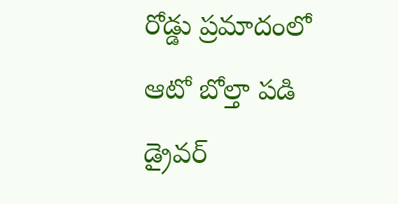రోడ్డు ప్రమాదంలో ఆటో బోల్తా పడి డ్రైవర్‌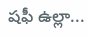షఫీ ఉల్లా...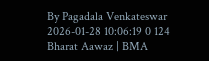By Pagadala Venkateswar 2026-01-28 10:06:19 0 124
Bharat Aawaz | BMA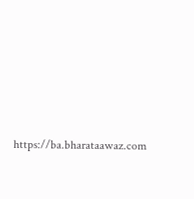https://ba.bharataawaz.com